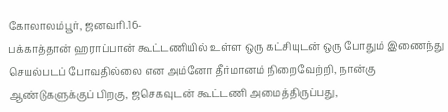கோலாலம்பூர், ஜனவரி.16-
பக்காத்தான் ஹராப்பான் கூட்டணியில் உள்ள ஒரு கட்சியுடன் ஒரு போதும் இணைந்து செயல்படப் போவதில்லை என அம்னோ தீர்மானம் நிறைவேற்றி, நான்கு ஆண்டுகளுக்குப் பிறகு, ஜசெகவுடன் கூட்டணி அமைத்திருப்பது,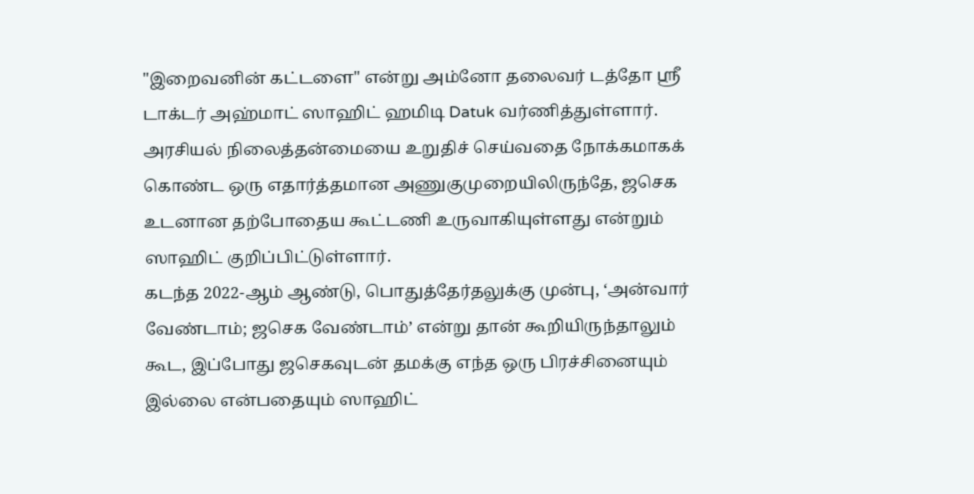"இறைவனின் கட்டளை" என்று அம்னோ தலைவர் டத்தோ ஶ்ரீ டாக்டர் அஹ்மாட் ஸாஹிட் ஹமிடி Datuk வர்ணித்துள்ளார்.
அரசியல் நிலைத்தன்மையை உறுதிச் செய்வதை நோக்கமாகக் கொண்ட ஒரு எதார்த்தமான அணுகுமுறையிலிருந்தே, ஜசெக உடனான தற்போதைய கூட்டணி உருவாகியுள்ளது என்றும் ஸாஹிட் குறிப்பிட்டுள்ளார்.
கடந்த 2022-ஆம் ஆண்டு, பொதுத்தேர்தலுக்கு முன்பு, ‘அன்வார் வேண்டாம்; ஜசெக வேண்டாம்’ என்று தான் கூறியிருந்தாலும் கூட, இப்போது ஜசெகவுடன் தமக்கு எந்த ஒரு பிரச்சினையும் இல்லை என்பதையும் ஸாஹிட்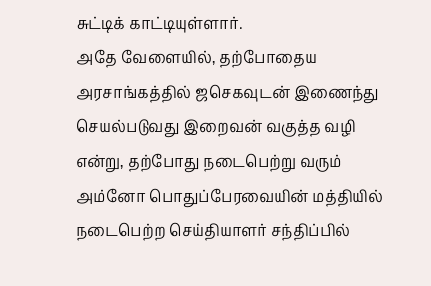சுட்டிக் காட்டியுள்ளார்.
அதே வேளையில், தற்போதைய அரசாங்கத்தில் ஜசெகவுடன் இணைந்து செயல்படுவது இறைவன் வகுத்த வழி என்று, தற்போது நடைபெற்று வரும் அம்னோ பொதுப்பேரவையின் மத்தியில் நடைபெற்ற செய்தியாளர் சந்திப்பில்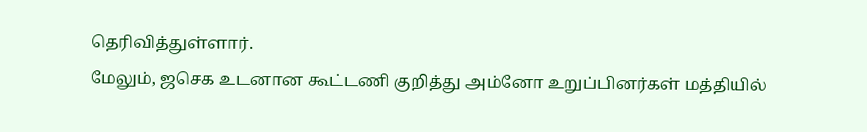தெரிவித்துள்ளார்.
மேலும், ஜசெக உடனான கூட்டணி குறித்து அம்னோ உறுப்பினர்கள் மத்தியில்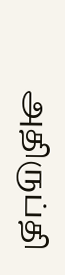அதிருப்தி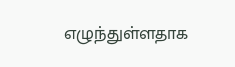எழுந்துள்ளதாக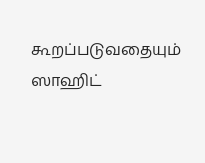கூறப்படுவதையும் ஸாஹிட்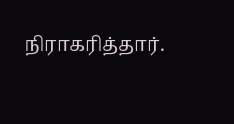நிராகரித்தார்.